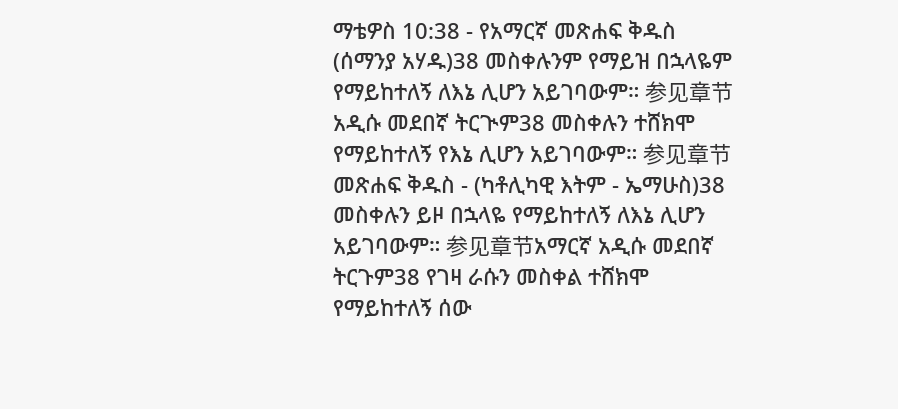ማቴዎስ 10:38 - የአማርኛ መጽሐፍ ቅዱስ (ሰማንያ አሃዱ)38 መስቀሉንም የማይዝ በኋላዬም የማይከተለኝ ለእኔ ሊሆን አይገባውም። 参见章节አዲሱ መደበኛ ትርጒም38 መስቀሉን ተሸክሞ የማይከተለኝ የእኔ ሊሆን አይገባውም። 参见章节መጽሐፍ ቅዱስ - (ካቶሊካዊ እትም - ኤማሁስ)38 መስቀሉን ይዞ በኋላዬ የማይከተለኝ ለእኔ ሊሆን አይገባውም። 参见章节አማርኛ አዲሱ መደበኛ ትርጉም38 የገዛ ራሱን መስቀል ተሸክሞ የማይከተለኝ ሰው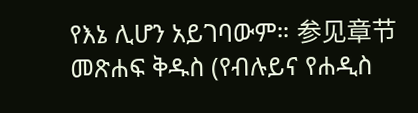የእኔ ሊሆን አይገባውም። 参见章节መጽሐፍ ቅዱስ (የብሉይና የሐዲስ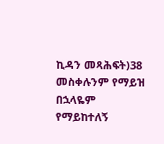ኪዳን መጻሕፍት)38 መስቀሉንም የማይዝ በኋላዬም የማይከተለኝ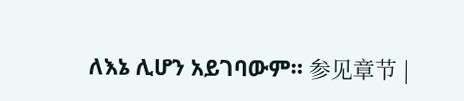ለእኔ ሊሆን አይገባውም። 参见章节 |